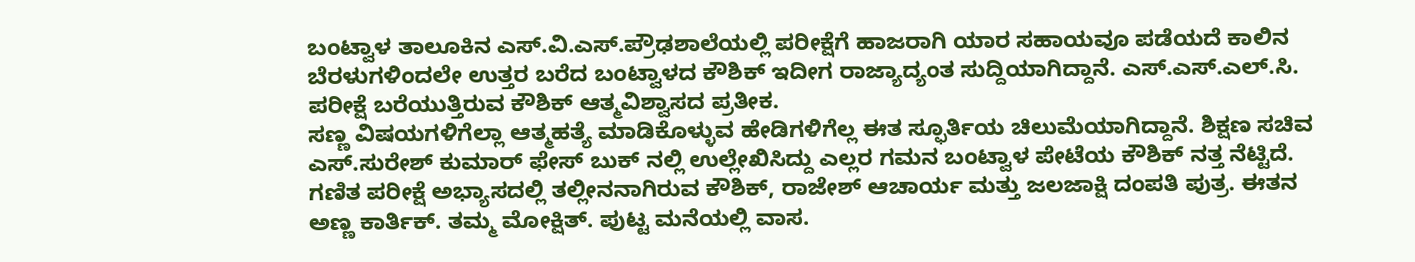ಬಂಟ್ವಾಳ ತಾಲೂಕಿನ ಎಸ್.ವಿ.ಎಸ್.ಪ್ರೌಢಶಾಲೆಯಲ್ಲಿ ಪರೀಕ್ಷೆಗೆ ಹಾಜರಾಗಿ ಯಾರ ಸಹಾಯವೂ ಪಡೆಯದೆ ಕಾಲಿನ ಬೆರಳುಗಳಿಂದಲೇ ಉತ್ತರ ಬರೆದ ಬಂಟ್ವಾಳದ ಕೌಶಿಕ್ ಇದೀಗ ರಾಜ್ಯಾದ್ಯಂತ ಸುದ್ದಿಯಾಗಿದ್ದಾನೆ. ಎಸ್.ಎಸ್.ಎಲ್.ಸಿ. ಪರೀಕ್ಷೆ ಬರೆಯುತ್ತಿರುವ ಕೌಶಿಕ್ ಆತ್ಮವಿಶ್ವಾಸದ ಪ್ರತೀಕ.
ಸಣ್ಣ ವಿಷಯಗಳಿಗೆಲ್ಲಾ ಆತ್ಮಹತ್ಯೆ ಮಾಡಿಕೊಳ್ಳುವ ಹೇಡಿಗಳಿಗೆಲ್ಲ ಈತ ಸ್ಫೂರ್ತಿಯ ಚಿಲುಮೆಯಾಗಿದ್ದಾನೆ. ಶಿಕ್ಷಣ ಸಚಿವ ಎಸ್.ಸುರೇಶ್ ಕುಮಾರ್ ಫೇಸ್ ಬುಕ್ ನಲ್ಲಿ ಉಲ್ಲೇಖಿಸಿದ್ದು ಎಲ್ಲರ ಗಮನ ಬಂಟ್ವಾಳ ಪೇಟೆಯ ಕೌಶಿಕ್ ನತ್ತ ನೆಟ್ಟಿದೆ. ಗಣಿತ ಪರೀಕ್ಷೆ ಅಭ್ಯಾಸದಲ್ಲಿ ತಲ್ಲೀನನಾಗಿರುವ ಕೌಶಿಕ್, ರಾಜೇಶ್ ಆಚಾರ್ಯ ಮತ್ತು ಜಲಜಾಕ್ಷಿ ದಂಪತಿ ಪುತ್ರ. ಈತನ ಅಣ್ಣ ಕಾರ್ತಿಕ್. ತಮ್ಮ ಮೋಕ್ಷಿತ್. ಪುಟ್ಟ ಮನೆಯಲ್ಲಿ ವಾಸ.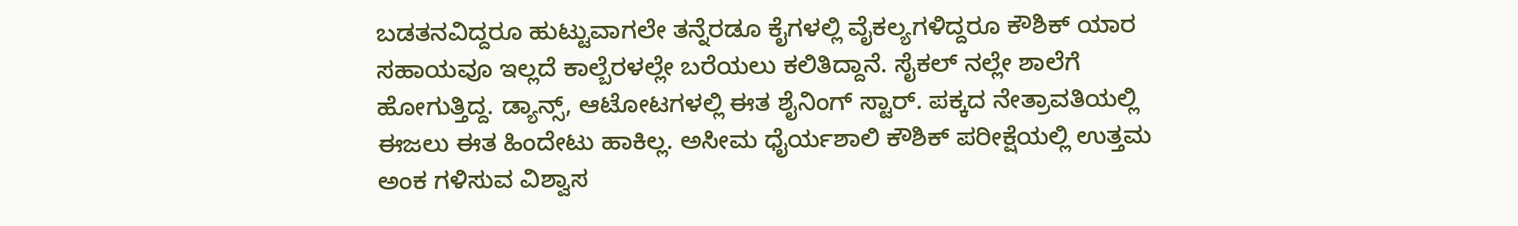ಬಡತನವಿದ್ದರೂ ಹುಟ್ಟುವಾಗಲೇ ತನ್ನೆರಡೂ ಕೈಗಳಲ್ಲಿ ವೈಕಲ್ಯಗಳಿದ್ದರೂ ಕೌಶಿಕ್ ಯಾರ ಸಹಾಯವೂ ಇಲ್ಲದೆ ಕಾಲ್ಬೆರಳಲ್ಲೇ ಬರೆಯಲು ಕಲಿತಿದ್ದಾನೆ. ಸೈಕಲ್ ನಲ್ಲೇ ಶಾಲೆಗೆ ಹೋಗುತ್ತಿದ್ದ. ಡ್ಯಾನ್ಸ್, ಆಟೋಟಗಳಲ್ಲಿ ಈತ ಶೈನಿಂಗ್ ಸ್ಟಾರ್. ಪಕ್ಕದ ನೇತ್ರಾವತಿಯಲ್ಲಿ ಈಜಲು ಈತ ಹಿಂದೇಟು ಹಾಕಿಲ್ಲ. ಅಸೀಮ ಧೈರ್ಯಶಾಲಿ ಕೌಶಿಕ್ ಪರೀಕ್ಷೆಯಲ್ಲಿ ಉತ್ತಮ ಅಂಕ ಗಳಿಸುವ ವಿಶ್ವಾಸ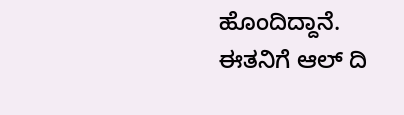ಹೊಂದಿದ್ದಾನೆ. ಈತನಿಗೆ ಆಲ್ ದಿ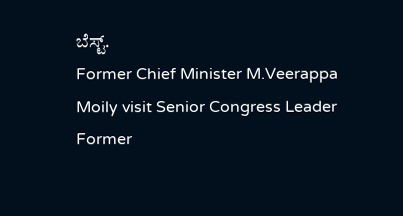ಬೆಸ್ಟ್.
Former Chief Minister M.Veerappa Moily visit Senior Congress Leader Former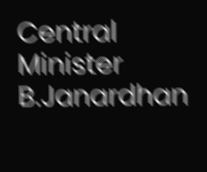Central Minister B.Janardhan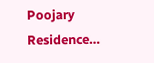Poojary Residence…